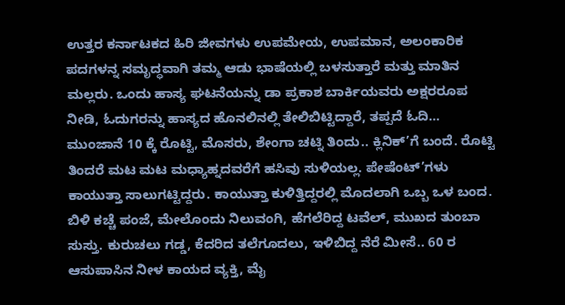ಉತ್ತರ ಕರ್ನಾಟಕದ ಹಿರಿ ಜೀವಗಳು ಉಪಮೇಯ, ಉಪಮಾನ, ಅಲಂಕಾರಿಕ ಪದಗಳನ್ನ ಸಮೃದ್ಧವಾಗಿ ತಮ್ಮ ಆಡು ಭಾಷೆಯಲ್ಲಿ ಬಳಸುತ್ತಾರೆ ಮತ್ತು ಮಾತಿನ ಮಲ್ಲರು. ಒಂದು ಹಾಸ್ಯ ಘಟನೆಯನ್ನು ಡಾ ಪ್ರಕಾಶ ಬಾರ್ಕಿಯವರು ಅಕ್ಷರರೂಪ ನೀಡಿ, ಓದುಗರನ್ನು ಹಾಸ್ಯದ ಹೊನಲಿನಲ್ಲಿ ತೇಲಿಬಿಟ್ಟಿದ್ದಾರೆ, ತಪ್ಪದೆ ಓದಿ…
ಮುಂಜಾನೆ 10 ಕ್ಕೆ ರೊಟ್ಟಿ, ಮೊಸರು, ಶೇಂಗಾ ಚಟ್ನಿ ತಿಂದು.. ಕ್ಲಿನಿಕ್’ಗೆ ಬಂದೆ. ರೊಟ್ಟಿ ತಿಂದರೆ ಮಟ ಮಟ ಮಧ್ಯಾಹ್ನದವರೆಗೆ ಹಸಿವು ಸುಳಿಯಲ್ಲ. ಪೇಷೆಂಟ್’ಗಳು ಕಾಯುತ್ತಾ ಸಾಲುಗಟ್ಟಿದ್ದರು. ಕಾಯುತ್ತಾ ಕುಳಿತ್ತಿದ್ದರಲ್ಲಿ ಮೊದಲಾಗಿ ಒಬ್ಬ ಒಳ ಬಂದ.
ಬಿಳಿ ಕಚ್ಚೆ ಪಂಜೆ, ಮೇಲೊಂದು ನಿಲುವಂಗಿ, ಹೆಗಲೆರಿದ್ದ ಟವೆಲ್, ಮುಖದ ತುಂಬಾ ಸುಸ್ತು. ಕುರುಚಲು ಗಡ್ಡ, ಕೆದರಿದ ತಲೆಗೂದಲು, ಇಳಿಬಿದ್ದ ನೆರೆ ಮೀಸೆ.. 60 ರ ಆಸುಪಾಸಿನ ನೀಳ ಕಾಯದ ವ್ಯಕ್ತಿ, ಮೈ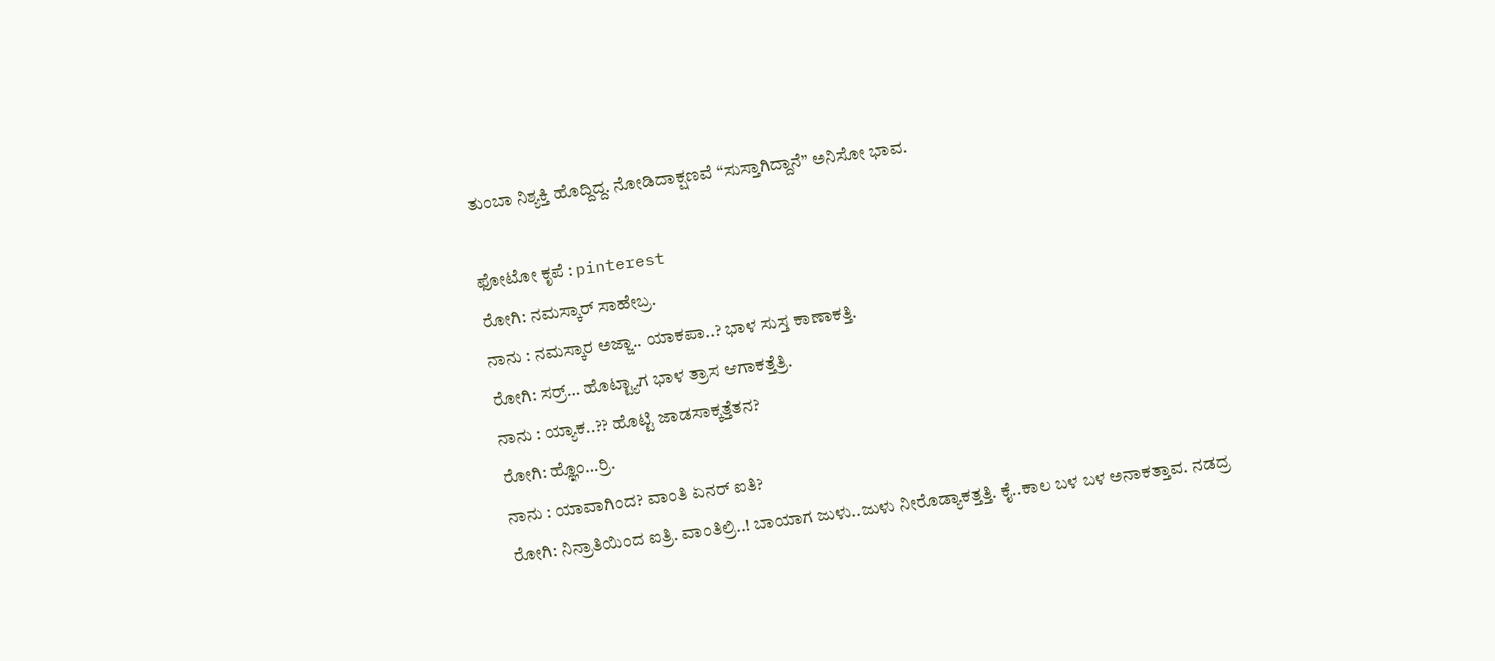ತುಂಬಾ ನಿಶ್ಯಕ್ತಿ ಹೊದ್ದಿದ್ದ. ನೋಡಿದಾಕ್ಷಣವೆ “ಸುಸ್ತಾಗಿದ್ದಾನೆ” ಅನಿಸೋ ಭಾವ.

ಫೋಟೋ ಕೃಪೆ : pinterest
ರೋಗಿ: ನಮಸ್ಕಾರ್ ಸಾಹೇಬ್ರ.
ನಾನು : ನಮಸ್ಕಾರ ಅಜ್ಜಾ.. ಯಾಕಪಾ..? ಭಾಳ ಸುಸ್ತ ಕಾಣಾಕತ್ತಿ.
ರೋಗಿ: ಸರ್ರ್… ಹೊಟ್ಟ್ಯಾಗ ಭಾಳ ತ್ರಾಸ ಆಗಾಕತ್ತೆತ್ರಿ.
ನಾನು : ಯ್ಯಾಕ..?? ಹೊಟ್ಟಿ ಜಾಡಸಾಕ್ಕತ್ತೆತನ?
ರೋಗಿ: ಹ್ಞೊಂ…ರ್ರಿ.
ನಾನು : ಯಾವಾಗಿಂದ? ವಾಂತಿ ಏನರ್ ಐತಿ?
ರೋಗಿ: ನಿನ್ರಾತಿಯಿಂದ ಐತ್ರಿ. ವಾಂತಿಲ್ರಿ..! ಬಾಯಾಗ ಜುಳು..ಜುಳು ನೀರೊಡ್ಯಾಕತ್ತತ್ತಿ. ಕೈ..ಕಾಲ ಬಳ ಬಳ ಅನಾಕತ್ತಾವ. ನಡದ್ರ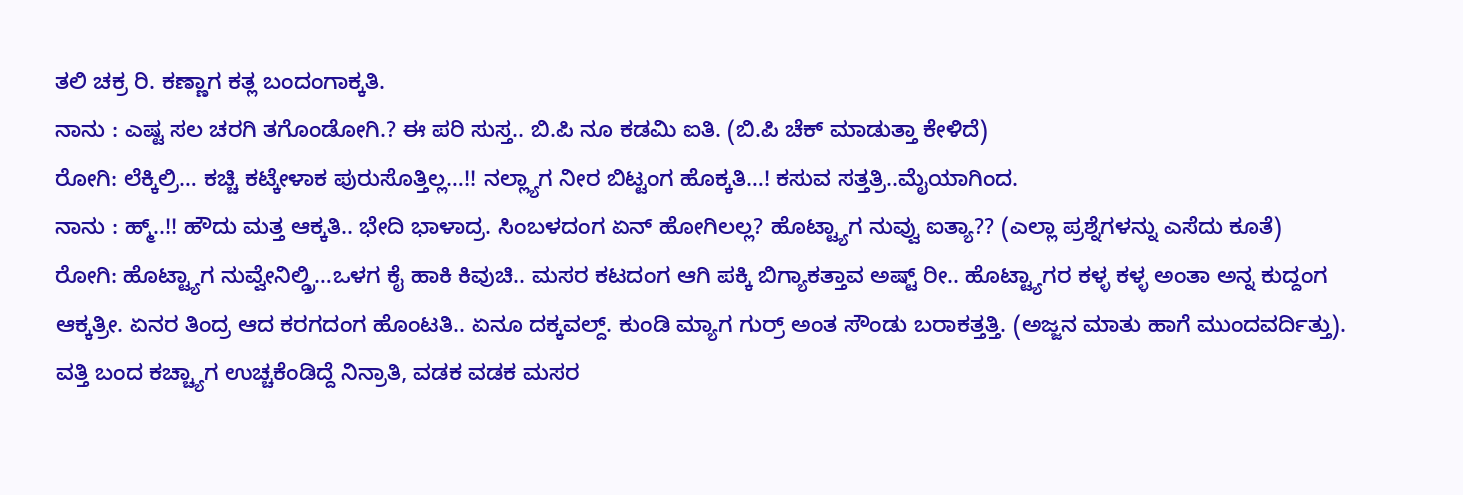ತಲಿ ಚಕ್ರ ರಿ. ಕಣ್ಣಾಗ ಕತ್ಲ ಬಂದಂಗಾಕ್ಕತಿ.
ನಾನು : ಎಷ್ಟ ಸಲ ಚರಗಿ ತಗೊಂಡೋಗಿ.? ಈ ಪರಿ ಸುಸ್ತ.. ಬಿ.ಪಿ ನೂ ಕಡಮಿ ಐತಿ. (ಬಿ.ಪಿ ಚೆಕ್ ಮಾಡುತ್ತಾ ಕೇಳಿದೆ)
ರೋಗಿ: ಲೆಕ್ಕಿಲ್ರಿ… ಕಚ್ಚಿ ಕಟ್ಕೇಳಾಕ ಪುರುಸೊತ್ತಿಲ್ಲ…!! ನಲ್ಲ್ಯಾಗ ನೀರ ಬಿಟ್ಟಂಗ ಹೊಕ್ಕತಿ…! ಕಸುವ ಸತ್ತತ್ರಿ..ಮೈಯಾಗಿಂದ.
ನಾನು : ಹ್ಮ್..!! ಹೌದು ಮತ್ತ ಆಕ್ಕತಿ.. ಭೇದಿ ಭಾಳಾದ್ರ. ಸಿಂಬಳದಂಗ ಏನ್ ಹೋಗಿಲಲ್ಲ? ಹೊಟ್ಟ್ಯಾಗ ನುವ್ವು ಐತ್ಯಾ?? (ಎಲ್ಲಾ ಪ್ರಶ್ನೆಗಳನ್ನು ಎಸೆದು ಕೂತೆ)
ರೋಗಿ: ಹೊಟ್ಟ್ಯಾಗ ನುವ್ವೇನಿಲ್ಡ್ರಿ…ಒಳಗ ಕೈ ಹಾಕಿ ಕಿವುಚಿ.. ಮಸರ ಕಟದಂಗ ಆಗಿ ಪಕ್ಕಿ ಬಿಗ್ಯಾಕತ್ತಾವ ಅಷ್ಟ್ ರೀ.. ಹೊಟ್ಟ್ಯಾಗರ ಕಳ್ಳ ಕಳ್ಳ ಅಂತಾ ಅನ್ನ ಕುದ್ದಂಗ ಆಕ್ಕತ್ರೀ. ಏನರ ತಿಂದ್ರ ಆದ ಕರಗದಂಗ ಹೊಂಟತಿ.. ಏನೂ ದಕ್ಕವಲ್ದ್. ಕುಂಡಿ ಮ್ಯಾಗ ಗುರ್ರ್ ಅಂತ ಸೌಂಡು ಬರಾಕತ್ತತ್ತಿ. (ಅಜ್ಜನ ಮಾತು ಹಾಗೆ ಮುಂದವರ್ದಿತ್ತು).
ವತ್ತಿ ಬಂದ ಕಚ್ಚ್ಯಾಗ ಉಚ್ಚಕೆಂಡಿದ್ದೆ ನಿನ್ರಾತಿ, ವಡಕ ವಡಕ ಮಸರ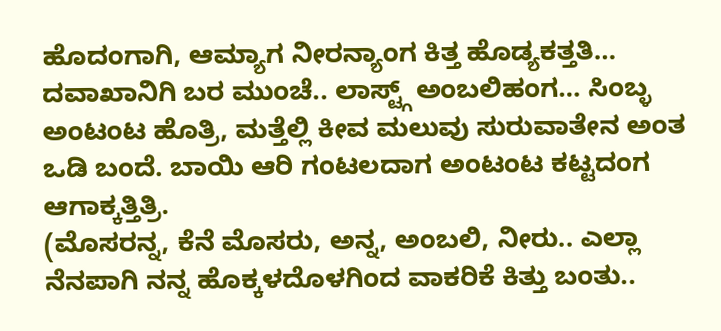ಹೊದಂಗಾಗಿ, ಆಮ್ಯಾಗ ನೀರನ್ಯಾಂಗ ಕಿತ್ತ ಹೊಡ್ಯಕತ್ತತಿ… ದವಾಖಾನಿಗಿ ಬರ ಮುಂಚೆ.. ಲಾಸ್ಟ್ಗ್ ಅಂಬಲಿಹಂಗ… ಸಿಂಬ್ಳ ಅಂಟಂಟ ಹೊತ್ರಿ, ಮತ್ತೆಲ್ಲಿ ಕೀವ ಮಲುವು ಸುರುವಾತೇನ ಅಂತ ಒಡಿ ಬಂದೆ. ಬಾಯಿ ಆರಿ ಗಂಟಲದಾಗ ಅಂಟಂಟ ಕಟ್ಟದಂಗ ಆಗಾಕ್ಕತ್ತಿತ್ರಿ.
(ಮೊಸರನ್ನ, ಕೆನೆ ಮೊಸರು, ಅನ್ನ, ಅಂಬಲಿ, ನೀರು.. ಎಲ್ಲಾ ನೆನಪಾಗಿ ನನ್ನ ಹೊಕ್ಕಳದೊಳಗಿಂದ ವಾಕರಿಕೆ ಕಿತ್ತು ಬಂತು..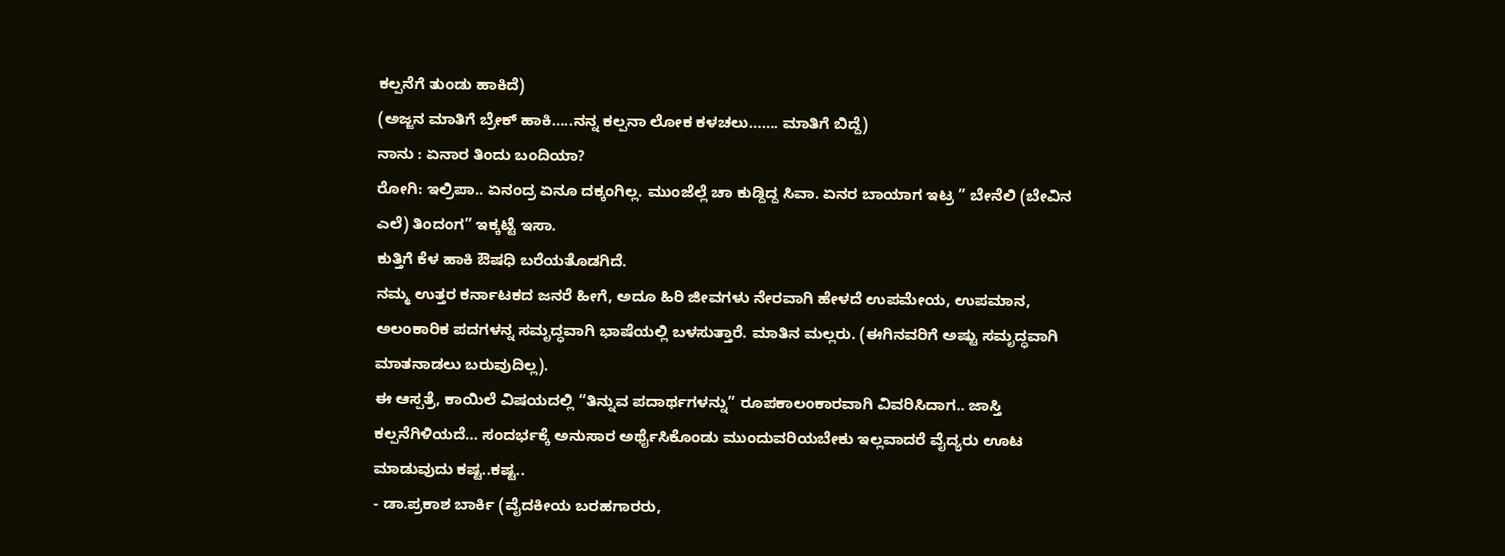ಕಲ್ಪನೆಗೆ ತುಂಡು ಹಾಕಿದೆ)
(ಅಜ್ಜನ ಮಾತಿಗೆ ಬ್ರೇಕ್ ಹಾಕಿ…..ನನ್ನ ಕಲ್ಪನಾ ಲೋಕ ಕಳಚಲು……. ಮಾತಿಗೆ ಬಿದ್ದೆ)
ನಾನು : ಏನಾರ ತಿಂದು ಬಂದಿಯಾ?
ರೋಗಿ: ಇಲ್ರಿಪಾ.. ಏನಂದ್ರ ಏನೂ ದಕ್ಕಂಗಿಲ್ಲ. ಮುಂಜೆಲ್ಲೆ ಚಾ ಕುಡ್ದಿದ್ದ ಸಿವಾ. ಏನರ ಬಾಯಾಗ ಇಟ್ರ ” ಬೇನೆಲಿ (ಬೇವಿನ ಎಲೆ) ತಿಂದಂಗ” ಇಕ್ಕಟ್ಟೆ ಇಸಾ.
ಕುತ್ತಿಗೆ ಕೆಳ ಹಾಕಿ ಔಷಧಿ ಬರೆಯತೊಡಗಿದೆ.
ನಮ್ಮ ಉತ್ತರ ಕರ್ನಾಟಕದ ಜನರೆ ಹೀಗೆ, ಅದೂ ಹಿರಿ ಜೀವಗಳು ನೇರವಾಗಿ ಹೇಳದೆ ಉಪಮೇಯ, ಉಪಮಾನ, ಅಲಂಕಾರಿಕ ಪದಗಳನ್ನ ಸಮೃದ್ಧವಾಗಿ ಭಾಷೆಯಲ್ಲಿ ಬಳಸುತ್ತಾರೆ. ಮಾತಿನ ಮಲ್ಲರು. (ಈಗಿನವರಿಗೆ ಅಷ್ಟು ಸಮೃದ್ಧವಾಗಿ ಮಾತನಾಡಲು ಬರುವುದಿಲ್ಲ).
ಈ ಆಸ್ಪತ್ರೆ, ಕಾಯಿಲೆ ವಿಷಯದಲ್ಲಿ “ತಿನ್ನುವ ಪದಾರ್ಥಗಳನ್ನು” ರೂಪಕಾಲಂಕಾರವಾಗಿ ವಿವರಿಸಿದಾಗ.. ಜಾಸ್ತಿ ಕಲ್ಪನೆಗಿಳಿಯದೆ… ಸಂದರ್ಭಕ್ಕೆ ಅನುಸಾರ ಅರ್ಥೈಸಿಕೊಂಡು ಮುಂದುವರಿಯಬೇಕು ಇಲ್ಲವಾದರೆ ವೈದ್ಯರು ಊಟ ಮಾಡುವುದು ಕಷ್ಟ..ಕಷ್ಟ..
- ಡಾ.ಪ್ರಕಾಶ ಬಾರ್ಕಿ (ವೈದಕೀಯ ಬರಹಗಾರರು,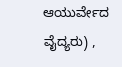ಆಯುರ್ವೇದ ವೈದ್ಯರು) ,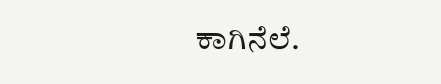ಕಾಗಿನೆಲೆ.